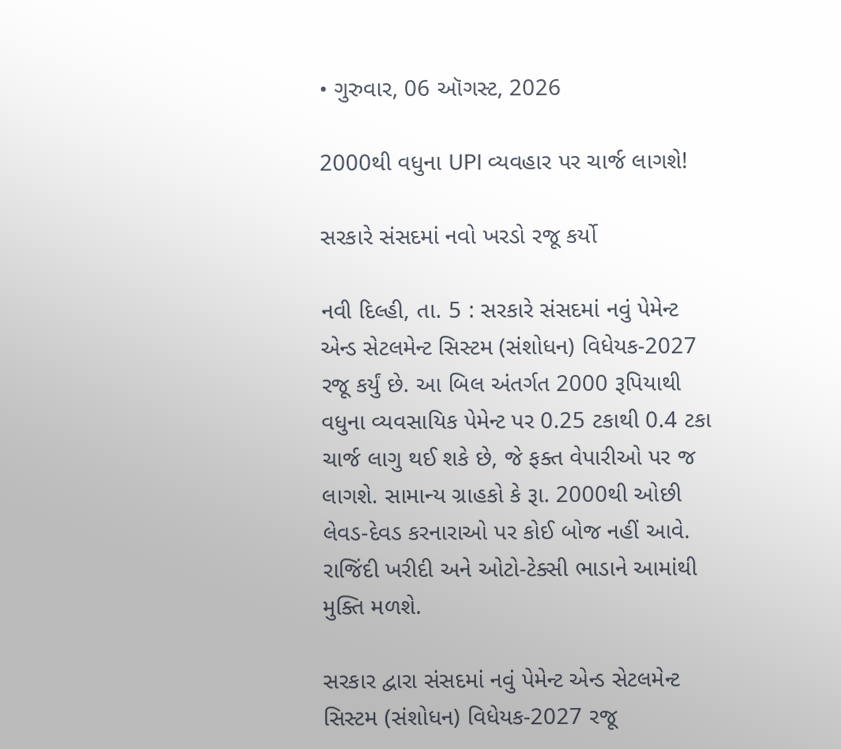• ગુરુવાર, 06 ઑગસ્ટ, 2026

2000થી વધુના UPI વ્યવહાર પર ચાર્જ લાગશે!

સરકારે સંસદમાં નવો ખરડો રજૂ કર્યો

નવી દિલ્હી, તા. 5 : સરકારે સંસદમાં નવું પેમેન્ટ એન્ડ સેટલમેન્ટ સિસ્ટમ (સંશોધન) વિધેયક-2027 રજૂ કર્યું છે. આ બિલ અંતર્ગત 2000 રૂપિયાથી વધુના વ્યવસાયિક પેમેન્ટ પર 0.25 ટકાથી 0.4 ટકા ચાર્જ લાગુ થઈ શકે છે, જે ફક્ત વેપારીઓ પર જ લાગશે. સામાન્ય ગ્રાહકો કે રૂા. 2000થી ઓછી લેવડ-દેવડ કરનારાઓ પર કોઈ બોજ નહીં આવે. રાજિંદી ખરીદી અને ઓટો-ટેક્સી ભાડાને આમાંથી મુક્તિ મળશે.

સરકાર દ્વારા સંસદમાં નવું પેમેન્ટ એન્ડ સેટલમેન્ટ સિસ્ટમ (સંશોધન) વિધેયક-2027 રજૂ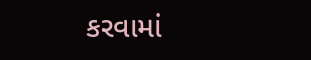કરવામાં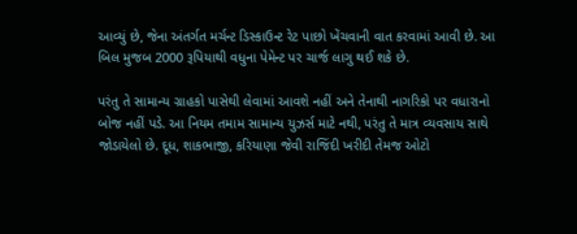આવ્યું છે, જેના અંતર્ગત મર્ચન્ટ ડિસ્કાઉન્ટ રેટ પાછો ખેંચવાની વાત કરવામાં આવી છે. આ બિલ મુજબ 2000 રૂપિયાથી વધુના પેમેન્ટ પર ચાર્જ લાગુ થઈ શકે છે.

પરંતુ તે સામાન્ય ગ્રાહકો પાસેથી લેવામાં આવશે નહીં અને તેનાથી નાગરિકો પર વધારાનો બોજ નહીં પડે. આ નિયમ તમામ સામાન્ય યુઝર્સ માટે નથી, પરંતુ તે માત્ર વ્યવસાય સાથે જોડાયેલો છે. દૂધ, શાકભાજી, કરિયાણા જેવી રાજિંદી ખરીદી તેમજ ઓટો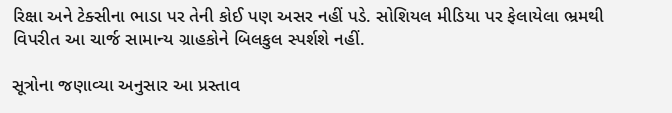રિક્ષા અને ટેક્સીના ભાડા પર તેની કોઈ પણ અસર નહીં પડે. સોશિયલ મીડિયા પર ફેલાયેલા ભ્રમથી વિપરીત આ ચાર્જ સામાન્ય ગ્રાહકોને બિલકુલ સ્પર્શશે નહીં.

સૂત્રોના જણાવ્યા અનુસાર આ પ્રસ્તાવ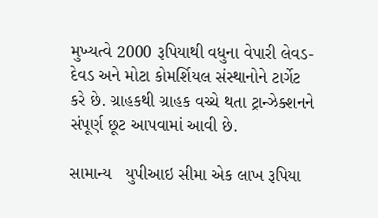મુખ્યત્વે 2000 રૂપિયાથી વધુના વેપારી લેવડ-દેવડ અને મોટા કોમર્શિયલ સંસ્થાનોને ટાર્ગેટ કરે છે. ગ્રાહકથી ગ્રાહક વચ્ચે થતા ટ્રાન્ઝેક્શનને સંપૂર્ણ છૂટ આપવામાં આવી છે.

સામાન્ય   યુપીઆઇ સીમા એક લાખ રૂપિયા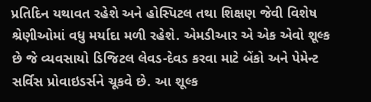પ્રતિદિન યથાવત રહેશે અને હોસ્પિટલ તથા શિક્ષણ જેવી વિશેષ શ્રેણીઓમાં વધુ મર્યાદા મળી રહેશે. એમડીઆર એ એક એવો શૂલ્ક છે જે વ્યવસાયો ડિજિટલ લેવડ-દેવડ કરવા માટે બેંકો અને પેમેન્ટ સર્વિસ પ્રોવાઇડર્સને ચૂકવે છે. આ શૂલ્ક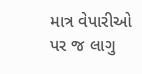માત્ર વેપારીઓ પર જ લાગુ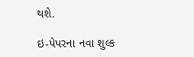થશે.

ઇ-પેપરના નવા શુલ્ક